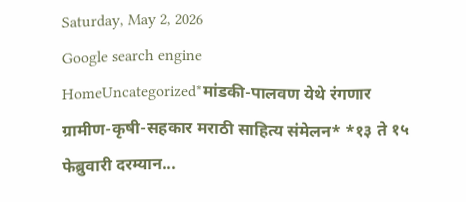Saturday, May 2, 2026
Google search engine
HomeUncategorized*मांडकी-पालवण येथे रंगणार ग्रामीण-कृषी-सहकार मराठी साहित्य संमेलन* *१३ ते १५ फेब्रुवारी दरम्यान...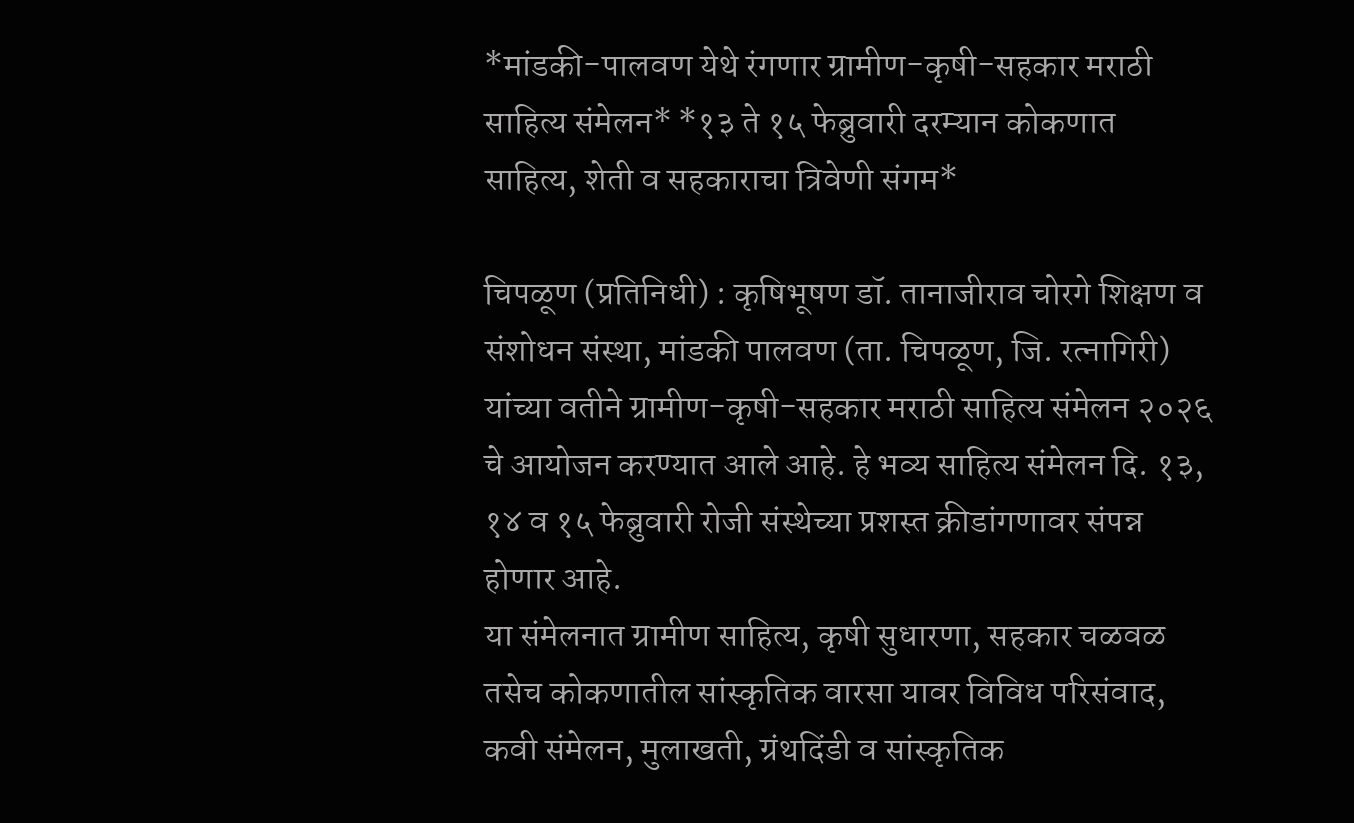*मांडकी-पालवण येथे रंगणार ग्रामीण-कृषी-सहकार मराठी साहित्य संमेलन* *१३ ते १५ फेब्रुवारी दरम्यान कोकणात साहित्य, शेती व सहकाराचा त्रिवेणी संगम*

चिपळूण (प्रतिनिधी) : कृषिभूषण डॉ. तानाजीराव चोरगे शिक्षण व संशोधन संस्था, मांडकी पालवण (ता. चिपळूण, जि. रत्नागिरी) यांच्या वतीने ग्रामीण-कृषी-सहकार मराठी साहित्य संमेलन २०२६ चे आयोजन करण्यात आले आहे. हे भव्य साहित्य संमेलन दि. १३, १४ व १५ फेब्रुवारी रोजी संस्थेच्या प्रशस्त क्रीडांगणावर संपन्न होणार आहे.
या संमेलनात ग्रामीण साहित्य, कृषी सुधारणा, सहकार चळवळ तसेच कोकणातील सांस्कृतिक वारसा यावर विविध परिसंवाद, कवी संमेलन, मुलाखती, ग्रंथदिंडी व सांस्कृतिक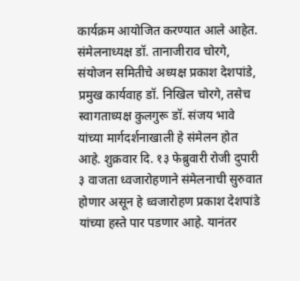कार्यक्रम आयोजित करण्यात आले आहेत. संमेलनाध्यक्ष डॉ. तानाजीराव चोरगे, संयोजन समितीचे अध्यक्ष प्रकाश देशपांडे, प्रमुख कार्यवाह डॉ. निखिल चोरगे, तसेच स्वागताध्यक्ष कुलगुरू डॉ. संजय भावे यांच्या मार्गदर्शनाखाली हे संमेलन होत आहे. शुक्रवार दि. १३ फेब्रुवारी रोजी दुपारी ३ वाजता ध्वजारोहणाने संमेलनाची सुरुवात होणार असून हे ध्वजारोहण प्रकाश देशपांडे यांच्या हस्ते पार पडणार आहे. यानंतर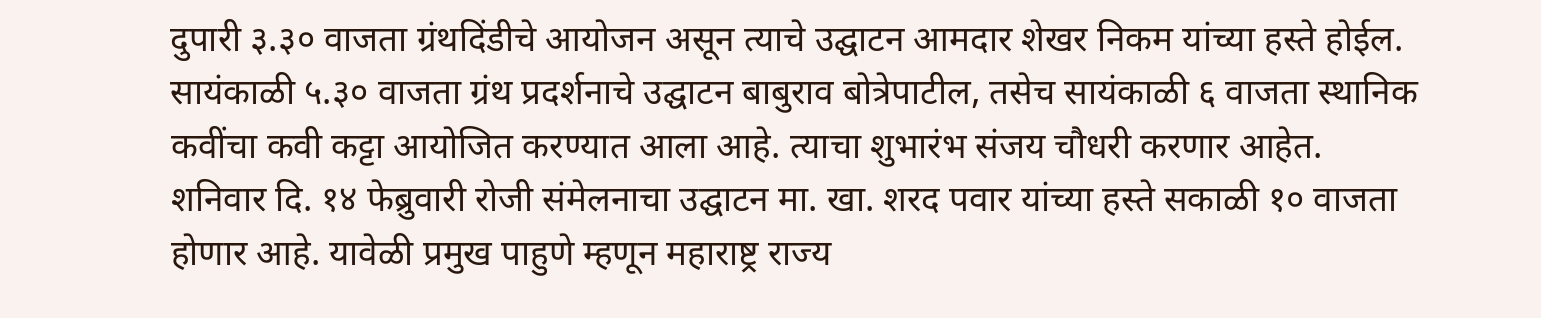दुपारी ३.३० वाजता ग्रंथदिंडीचे आयोजन असून त्याचे उद्घाटन आमदार शेखर निकम यांच्या हस्ते होईल. सायंकाळी ५.३० वाजता ग्रंथ प्रदर्शनाचे उद्घाटन बाबुराव बोत्रेपाटील, तसेच सायंकाळी ६ वाजता स्थानिक कवींचा कवी कट्टा आयोजित करण्यात आला आहे. त्याचा शुभारंभ संजय चौधरी करणार आहेत.
शनिवार दि. १४ फेब्रुवारी रोजी संमेलनाचा उद्घाटन मा. खा. शरद पवार यांच्या हस्ते सकाळी १० वाजता होणार आहे. यावेळी प्रमुख पाहुणे म्हणून महाराष्ट्र राज्य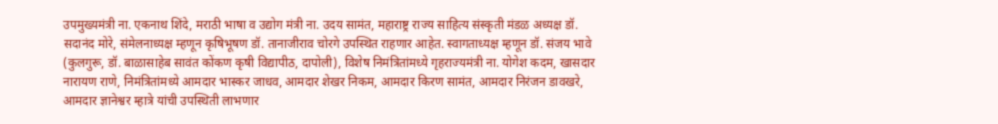उपमुख्यमंत्री ना. एकनाथ शिंदे, मराठी भाषा व उद्योग मंत्री ना. उदय सामंत, महाराष्ट्र राज्य साहित्य संस्कृती मंडळ अध्यक्ष डॉ. सदानंद मोरे, संमेलनाध्यक्ष म्हणून कृषिभूषण डॉ. तानाजीराव चोरगे उपस्थित राहणार आहेत. स्वागताध्यक्ष म्हणून डॉ. संजय भावे (कुलगुरू, डॉ. बाळासाहेब सावंत कोंकण कृषी विद्यापीठ, दापोली), विशेष निमंत्रितांमध्ये गृहराज्यमंत्री ना. योगेश कदम, खासदार नारायण राणे, निमंत्रितांमध्ये आमदार भास्कर जाधव, आमदार शेखर निकम, आमदार किरण सामंत, आमदार निरंजन डावखरे, आमदार ज्ञानेश्वर म्हात्रे यांची उपस्थिती लाभणार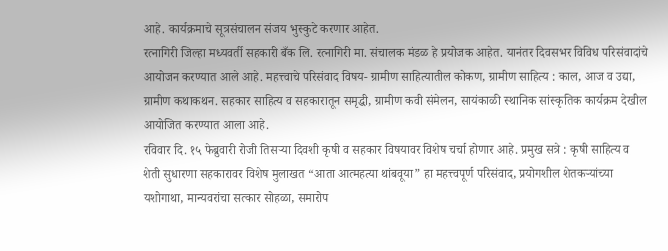आहे. कार्यक्रमाचे सूत्रसंचालन संजय भुस्कुटे करणार आहेत.
रत्नागिरी जिल्हा मध्यवर्ती सहकारी बँक लि. रत्नागिरी मा. संचालक मंडळ हे प्रयोजक आहेत. यानंतर दिवसभर विविध परिसंवादांचे आयोजन करण्यात आले आहे. महत्त्वाचे परिसंवाद विषय- ग्रामीण साहित्यातील कोकण, ग्रामीण साहित्य : काल, आज व उद्या, ग्रामीण कथाकथन. सहकार साहित्य व सहकारातून समृद्धी, ग्रामीण कवी संमेलन, सायंकाळी स्थानिक सांस्कृतिक कार्यक्रम देखील आयोजित करण्यात आला आहे.
रविवार दि. १५ फेब्रुवारी रोजी तिसऱ्या दिवशी कृषी व सहकार विषयावर विशेष चर्चा होणार आहे. प्रमुख सत्रे : कृषी साहित्य व शेती सुधारणा सहकारावर विशेष मुलाखत “आता आत्महत्या थांबवूया” हा महत्त्वपूर्ण परिसंवाद, प्रयोगशील शेतकऱ्यांच्या यशोगाथा, मान्यवरांचा सत्कार सोहळा, समारोप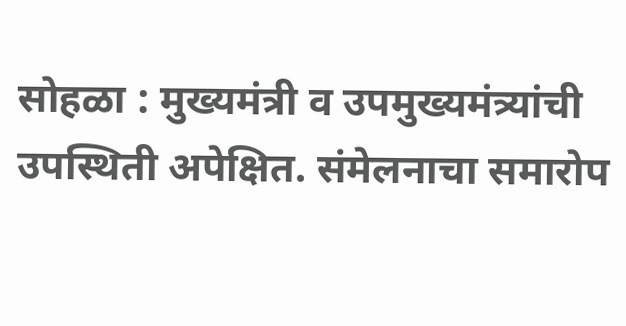सोहळा : मुख्यमंत्री व उपमुख्यमंत्र्यांची उपस्थिती अपेक्षित. संमेलनाचा समारोप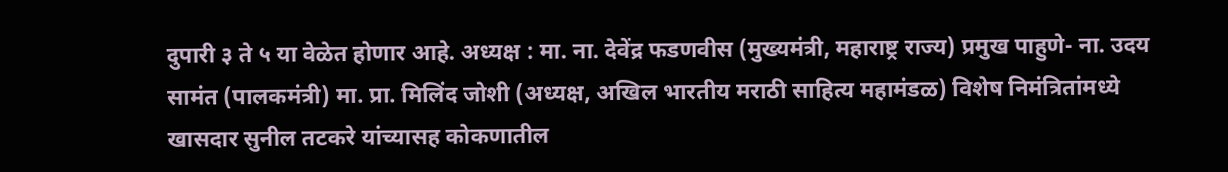दुपारी ३ ते ५ या वेळेत होणार आहे. अध्यक्ष : मा. ना. देवेंद्र फडणवीस (मुख्यमंत्री, महाराष्ट्र राज्य) प्रमुख पाहुणे- ना. उदय सामंत (पालकमंत्री) मा. प्रा. मिलिंद जोशी (अध्यक्ष, अखिल भारतीय मराठी साहित्य महामंडळ) विशेष निमंत्रितांमध्ये खासदार सुनील तटकरे यांच्यासह कोकणातील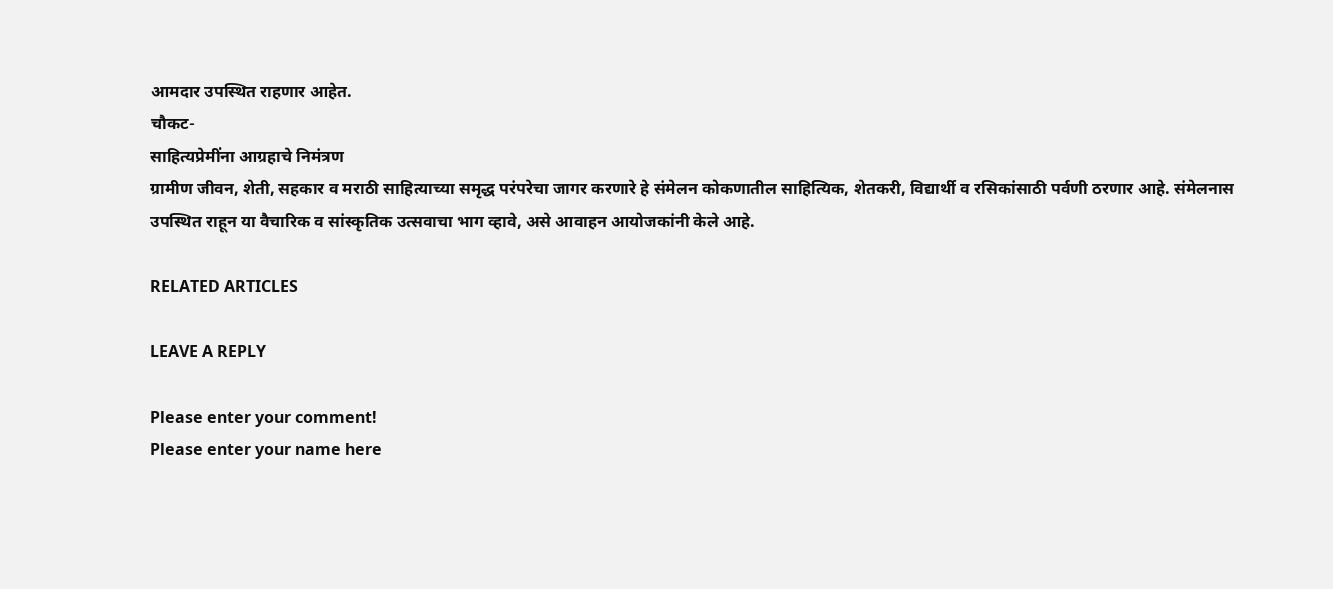आमदार उपस्थित राहणार आहेत.
चौकट-
साहित्यप्रेमींना आग्रहाचे निमंत्रण
ग्रामीण जीवन, शेती, सहकार व मराठी साहित्याच्या समृद्ध परंपरेचा जागर करणारे हे संमेलन कोकणातील साहित्यिक, शेतकरी, विद्यार्थी व रसिकांसाठी पर्वणी ठरणार आहे. संमेलनास उपस्थित राहून या वैचारिक व सांस्कृतिक उत्सवाचा भाग व्हावे, असे आवाहन आयोजकांनी केले आहे.

RELATED ARTICLES

LEAVE A REPLY

Please enter your comment!
Please enter your name here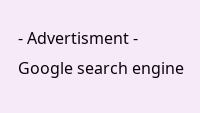- Advertisment -
Google search engine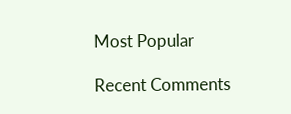Most Popular

Recent Comments